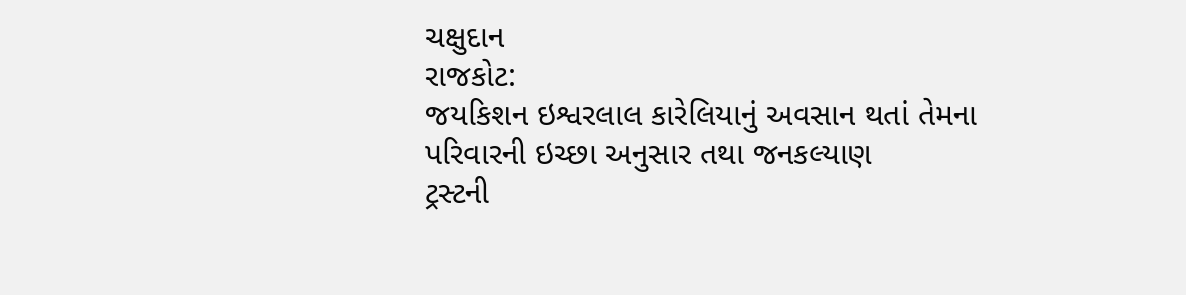ચક્ષુદાન
રાજકોટ:
જયકિશન ઇશ્વરલાલ કારેલિયાનું અવસાન થતાં તેમના પરિવારની ઇચ્છા અનુસાર તથા જનકલ્યાણ
ટ્રસ્ટની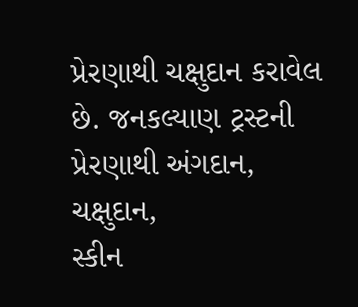પ્રેરણાથી ચક્ષુદાન કરાવેલ છે. જનકલ્યાણ ટ્રસ્ટની પ્રેરણાથી અંગદાન, ચક્ષુદાન,
સ્કીન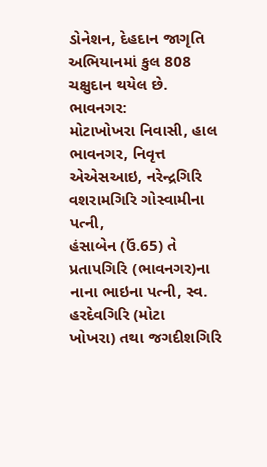ડોનેશન, દેહદાન જાગૃતિ અભિયાનમાં કુલ 808 ચક્ષુદાન થયેલ છે.
ભાવનગર:
મોટાખોખરા નિવાસી, હાલ ભાવનગર, નિવૃત્ત એએસઆઇ, નરેન્દ્રગિરિ વશરામગિરિ ગોસ્વામીના પત્ની,
હંસાબેન (ઉં.65) તે પ્રતાપગિરિ (ભાવનગર)ના નાના ભાઇના પત્ની, સ્વ. હરદેવગિરિ (મોટા
ખોખરા) તથા જગદીશગિરિ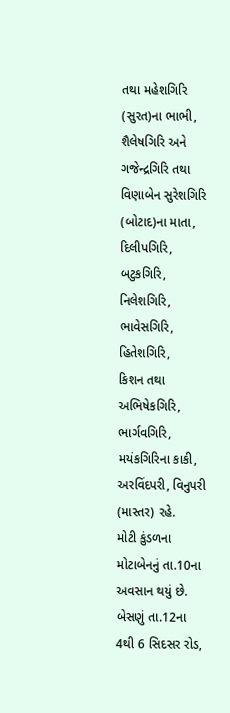તથા મહેશગિરિ (સુરત)ના ભાભી, શૈલેષગિરિ અને ગજેન્દ્રગિરિ તથા
વિણાબેન સુરેશગિરિ (બોટાદ)ના માતા, દિલીપગિરિ, બટુકગિરિ, નિલેશગિરિ, ભાવેસગિરિ, હિતેશગિરિ,
કિશન તથા અભિષેકગિરિ, ભાર્ગવગિરિ, મયંકગિરિના કાકી, અરવિંદપરી, વિનુપરી (માસ્તર) રહે.
મોટી કુંડળના મોટાબેનનું તા.10ના અવસાન થયું છે. બેસણું તા.12ના 4થી 6 સિદસર રોડ,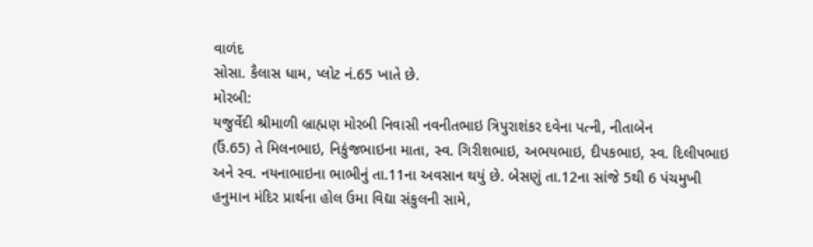વાળંદ
સોસા. કૈલાસ ધામ, પ્લોટ નં.65 ખાતે છે.
મોરબી:
યજુર્વેદી શ્રીમાળી બ્રાહ્મણ મોરબી નિવાસી નવનીતભાઇ ત્રિપુરાશંકર દવેના પત્ની, નીતાબેન
(ઉં.65) તે મિલનભાઇ, નિકુંજભાઇના માતા, સ્વ. ગિરીશભાઇ, અભયભાઇ, દીપકભાઇ, સ્વ. દિલીપભાઇ
અને સ્વ. નયનાભાઇના ભાભીનું તા.11ના અવસાન થયું છે. બેસણું તા.12ના સાંજે 5થી 6 પંચમુખી
હનુમાન મંદિર પ્રાર્થના હોલ ઉમા વિદ્યા સંકુલની સામે,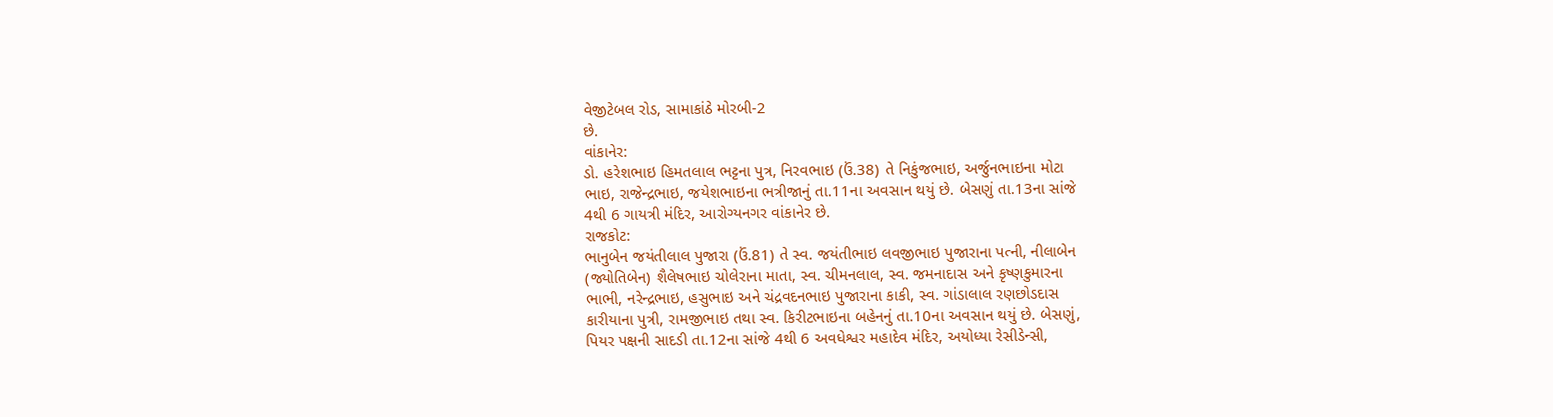વેજીટેબલ રોડ, સામાકાંઠે મોરબી-2
છે.
વાંકાનેર:
ડો. હરેશભાઇ હિમતલાલ ભટ્ટના પુત્ર, નિરવભાઇ (ઉં.38) તે નિકુંજભાઇ, અર્જુનભાઇના મોટા
ભાઇ, રાજેન્દ્રભાઇ, જયેશભાઇના ભત્રીજાનું તા.11ના અવસાન થયું છે. બેસણું તા.13ના સાંજે
4થી 6 ગાયત્રી મંદિર, આરોગ્યનગર વાંકાનેર છે.
રાજકોટ:
ભાનુબેન જયંતીલાલ પુજારા (ઉં.81) તે સ્વ. જયંતીભાઇ લવજીભાઇ પુજારાના પત્ની, નીલાબેન
(જ્યોતિબેન) શૈલેષભાઇ ચોલેરાના માતા, સ્વ. ચીમનલાલ, સ્વ. જમનાદાસ અને કૃષ્ણકુમારના
ભાભી, નરેન્દ્રભાઇ, હસુભાઇ અને ચંદ્રવદનભાઇ પુજારાના કાકી, સ્વ. ગાંડાલાલ રણછોડદાસ
કારીયાના પુત્રી, રામજીભાઇ તથા સ્વ. કિરીટભાઇના બહેનનું તા.10ના અવસાન થયું છે. બેસણું,
પિયર પક્ષની સાદડી તા.12ના સાંજે 4થી 6 અવધેશ્વર મહાદેવ મંદિર, અયોધ્યા રેસીડેન્સી,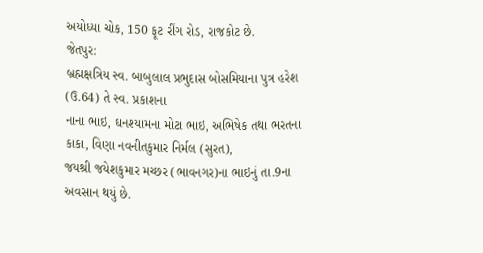અયોધ્યા ચોક, 150 ફૂટ રીંગ રોડ, રાજકોટ છે.
જેતપુર:
બ્રહ્મક્ષત્રિય સ્વ. બાબુલાલ પ્રભુદાસ બોસમિયાના પુત્ર હરેશ (ઉ.64) તે સ્વ. પ્રકાશના
નાના ભાઇ, ઘનશ્યામના મોટા ભાઇ, અભિષેક તથા ભરતના કાકા, વિણા નવનીતકુમાર નિર્મલ (સુરત),
જયશ્રી જયેશકુમાર મચ્છર (ભાવનગર)ના ભાઇનું તા.9ના અવસાન થયું છે.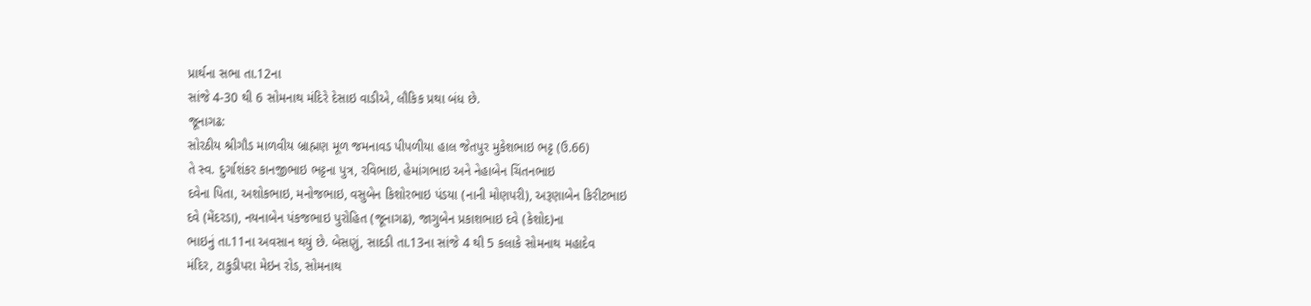પ્રાર્થના સભા તા.12ના
સાંજે 4-30 થી 6 સોમનાથ મંદિરે દેસાઇ વાડીએ, લૌકિક પ્રથા બંધ છે.
જૂનાગઢ:
સોરઠીય શ્રીગૌડ માળવીય બ્રાહ્મણ મૂળ જમનાવડ પીપળીયા હાલ જેતપુર મુકેશભાઇ ભટ્ટ (ઉ.66)
તે સ્વ. દુર્ગાશંકર કાનજીભાઇ ભટ્ટના પુત્ર, રવિભાઇ, હેમાંગભાઇ અને નેહાબેન ચિંતનભાઇ
દવેના પિતા, અશોકભાઇ, મનોજભાઇ, વસુબેન કિશોરભાઇ પંડયા (નાની મોણપરી), અરૂણાબેન કિરીટભાઇ
દવે (મેંદરડા), નયનાબેન પંકજભાઇ પુરોહિત (જૂનાગઢ), જાગુબેન પ્રકાશભાઇ દવે (કેશોદ)ના
ભાઇનું તા.11ના અવસાન થયું છે. બેસણું, સાદડી તા.13ના સાંજે 4 થી 5 કલાકે સોમનાથ મહાદેવ
મંદિર, ટાકુડીપરા મેઇન રોડ, સોમનાથ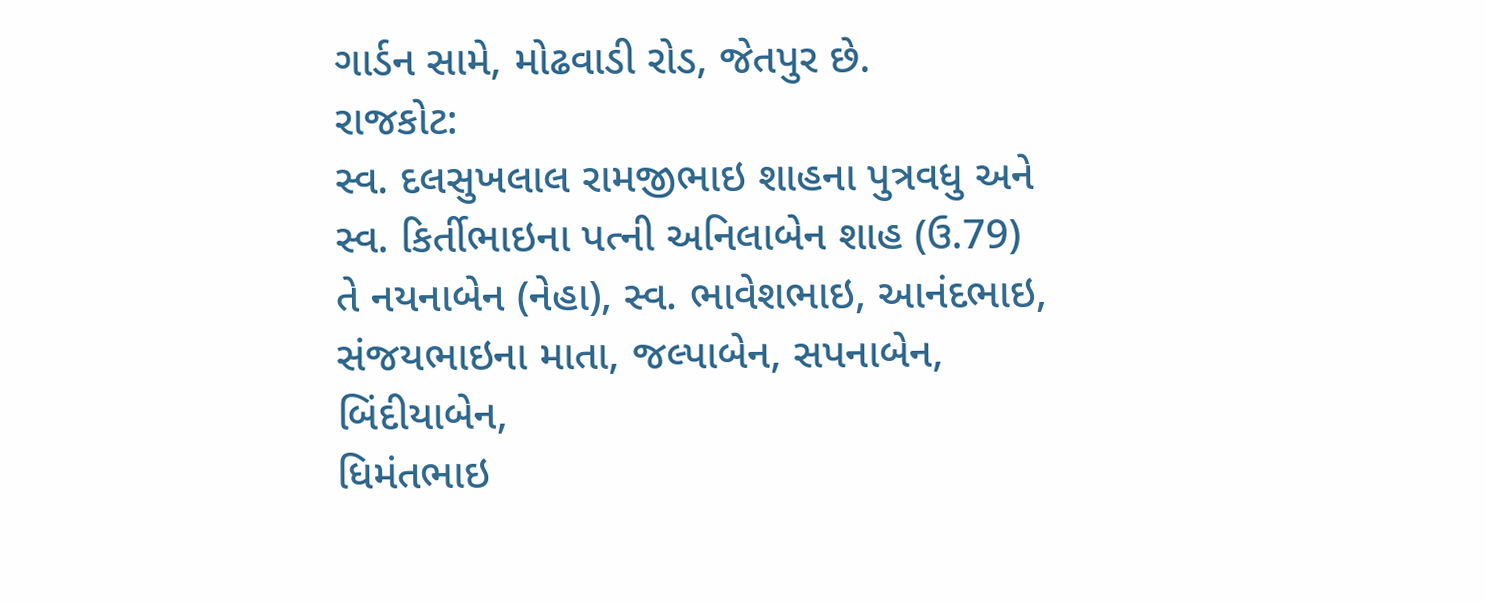ગાર્ડન સામે, મોઢવાડી રોડ, જેતપુર છે.
રાજકોટ:
સ્વ. દલસુખલાલ રામજીભાઇ શાહના પુત્રવધુ અને સ્વ. કિર્તીભાઇના પત્ની અનિલાબેન શાહ (ઉ.79)
તે નયનાબેન (નેહા), સ્વ. ભાવેશભાઇ, આનંદભાઇ, સંજયભાઇના માતા, જલ્પાબેન, સપનાબેન, બિંદીયાબેન,
ધિમંતભાઇ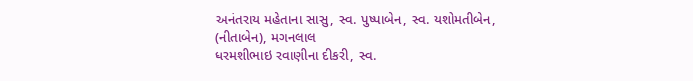અનંતરાય મહેતાના સાસુ, સ્વ. પુષ્પાબેન, સ્વ. યશોમતીબેન, (નીતાબેન), મગનલાલ
ધરમશીભાઇ રવાણીના દીકરી, સ્વ.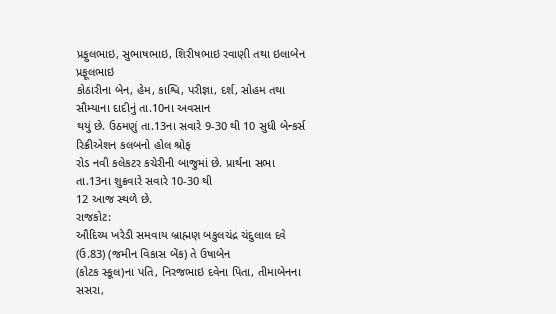પ્રફુલભાઇ, સુભાષભાઇ, શિરીષભાઇ રવાણી તથા ઇલાબેન પ્રફૂલભાઇ
કોઠારીના બેન, હેમ, કાશ્વિ, પરીજ્ઞા, દર્શ, સોહમ તથા સૌમ્યાના દાદીનું તા.10ના અવસાન
થયું છે. ઉઠમણું તા.13ના સવારે 9-30 થી 10 સુધી બેન્કર્સ રિક્રીએશન કલબનો હોલ શ્રોફ
રોડ નવી કલેકટર કચેરીની બાજુમાં છે. પ્રાર્થના સભા તા.13ના શુક્રવારે સવારે 10-30 થી
12 આજ સ્થળે છે.
રાજકોટ:
ઔદિચ્ય ખરેડી સમવાય બ્રાહ્મણ બકુલચંદ્ર ચંદુલાલ દવે (ઉ.83) (જમીન વિકાસ બેંક) તે ઉષાબેન
(કોટક સ્કૂલ)ના પતિ, નિરજભાઇ દવેના પિતા, તીમાબેનના
સસરા,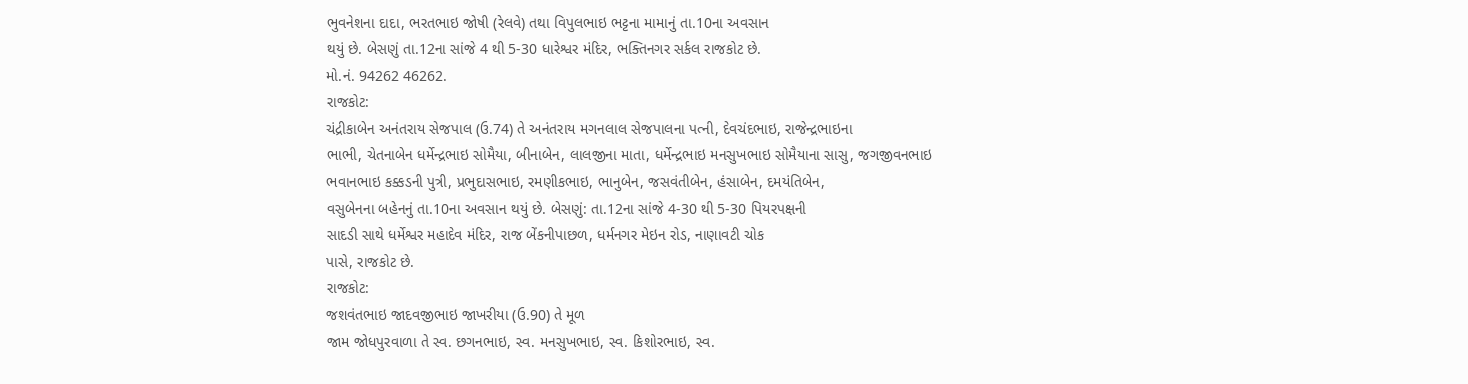ભુવનેશના દાદા, ભરતભાઇ જોષી (રેલવે) તથા વિપુલભાઇ ભટ્ટના મામાનું તા.10ના અવસાન
થયું છે. બેસણું તા.12ના સાંજે 4 થી 5-30 ધારેશ્વર મંદિર, ભક્તિનગર સર્કલ રાજકોટ છે.
મો.નં. 94262 46262.
રાજકોટ:
ચંદ્રીકાબેન અનંતરાય સેજપાલ (ઉ.74) તે અનંતરાય મગનલાલ સેજપાલના પત્ની, દેવચંદભાઇ, રાજેન્દ્રભાઇના
ભાભી, ચેતનાબેન ધર્મેન્દ્રભાઇ સોમૈયા, બીનાબેન, લાલજીના માતા, ધર્મેન્દ્રભાઇ મનસુખભાઇ સોમૈયાના સાસુ, જગજીવનભાઇ
ભવાનભાઇ કક્કડની પુત્રી, પ્રભુદાસભાઇ, રમણીકભાઇ, ભાનુબેન, જસવંતીબેન, હંસાબેન, દમયંતિબેન,
વસુબેનના બહેનનું તા.10ના અવસાન થયું છે. બેસણું: તા.12ના સાંજે 4-30 થી 5-30 પિયરપક્ષની
સાદડી સાથે ધર્મેશ્વર મહાદેવ મંદિર, રાજ બેંકનીપાછળ, ધર્મનગર મેઇન રોડ, નાણાવટી ચોક
પાસે, રાજકોટ છે.
રાજકોટ:
જશવંતભાઇ જાદવજીભાઇ જાખરીયા (ઉ.90) તે મૂળ
જામ જોધપુરવાળા તે સ્વ. છગનભાઇ, સ્વ. મનસુખભાઇ, સ્વ. કિશોરભાઇ, સ્વ.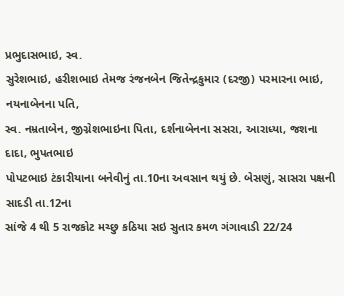પ્રભુદાસભાઇ, સ્વ.
સુરેશભાઇ, હરીશભાઇ તેમજ રંજનબેન જિતેન્દ્રકુમાર (દરજી) પરમારના ભાઇ, નયનાબેનના પતિ,
સ્વ. નમ્રતાબેન, જીગ્નેશભાઇના પિતા, દર્શનાબેનના સસરા, આરાધ્યા, જશના દાદા, ભુપતભાઇ
પોપટભાઇ ટંકારીયાના બનેવીનું તા.10ના અવસાન થયું છે. બેસણું, સાસરા પક્ષની સાદડી તા.12ના
સાંજે 4 થી 5 રાજકોટ મચ્છુ કઠિયા સઇ સુતાર કમળ ગંગાવાડી 22/24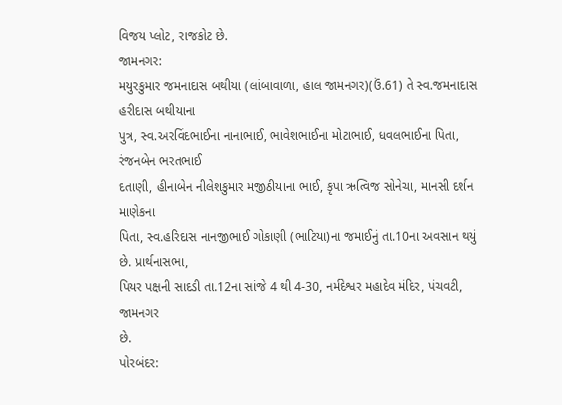વિજય પ્લોટ, રાજકોટ છે.
જામનગર:
મયુરકુમાર જમનાદાસ બથીયા (લાંબાવાળા, હાલ જામનગર)(ઉં.61) તે સ્વ.જમનાદાસ હરીદાસ બથીયાના
પુત્ર, સ્વ.અરવિંદભાઈના નાનાભાઈ, ભાવેશભાઈના મોટાભાઈ, ધવલભાઈના પિતા, રંજનબેન ભરતભાઈ
દતાણી, હીનાબેન નીલેશકુમાર મજીઠીયાના ભાઈ, કૃપા ઋત્વિજ સોનેચા, માનસી દર્શન માણેકના
પિતા, સ્વ.હરિદાસ નાનજીભાઈ ગોકાણી (ભાટિયા)ના જમાઈનું તા.10ના અવસાન થયું છે. પ્રાર્થનાસભા,
પિયર પક્ષની સાદડી તા.12ના સાંજે 4 થી 4-30, નર્મદેશ્વર મહાદેવ મંદિર, પંચવટી, જામનગર
છે.
પોરબંદર: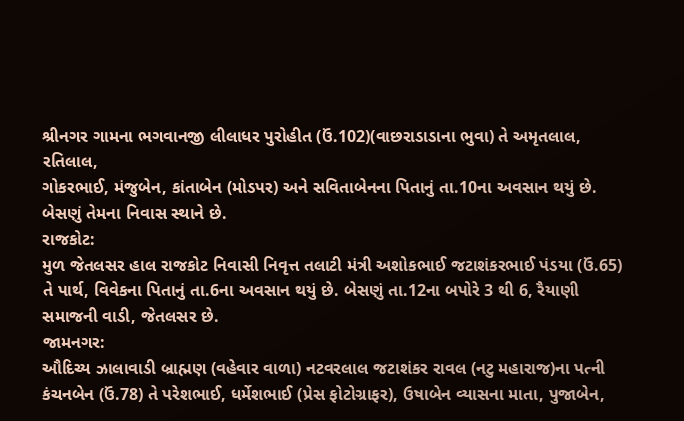શ્રીનગર ગામના ભગવાનજી લીલાધર પુરોહીત (ઉં.102)(વાછરાડાડાના ભુવા) તે અમૃતલાલ, રતિલાલ,
ગોકરભાઈ, મંજુબેન, કાંતાબેન (મોડપર) અને સવિતાબેનના પિતાનું તા.10ના અવસાન થયું છે.
બેસણું તેમના નિવાસ સ્થાને છે.
રાજકોટ:
મુળ જેતલસર હાલ રાજકોટ નિવાસી નિવૃત્ત તલાટી મંત્રી અશોકભાઈ જટાશંકરભાઈ પંડયા (ઉં.65)
તે પાર્થ, વિવેકના પિતાનું તા.6ના અવસાન થયું છે. બેસણું તા.12ના બપોરે 3 થી 6, રૈયાણી
સમાજની વાડી, જેતલસર છે.
જામનગર:
ઔદિચ્ય ઝાલાવાડી બ્રાહ્મણ (વહેવાર વાળા) નટવરલાલ જટાશંકર રાવલ (નટુ મહારાજ)ના પત્ની
કંચનબેન (ઉં.78) તે પરેશભાઈ, ધર્મેશભાઈ (પ્રેસ ફોટોગ્રાફર), ઉષાબેન વ્યાસના માતા, પુજાબેન,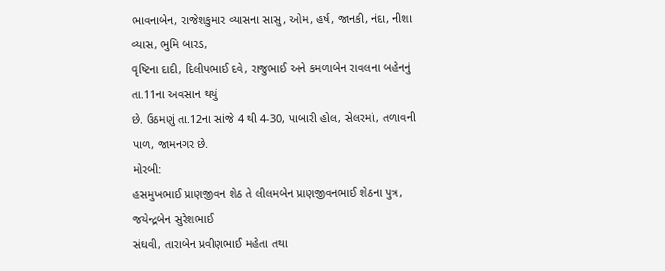ભાવનાબેન, રાજેશકુમાર વ્યાસના સાસુ, ઓમ, હર્ષ, જાનકી, નંદા, નીશા વ્યાસ, ભુમિ બારડ,
વૃષ્ટિના દાદી, દિલીપભાઈ દવે, રાજુભાઈ અને કમળાબેન રાવલના બહેનનું તા.11ના અવસાન થયું
છે. ઉઠમણું તા.12ના સાંજે 4 થી 4-30, પાબારી હોલ, સેલરમાં, તળાવની પાળ, જામનગર છે.
મોરબી:
હસમુખભાઈ પ્રાણજીવન શેઠ તે લીલમબેન પ્રાણજીવનભાઈ શેઠના પુત્ર, જયેન્દ્રબેન સુરેશભાઈ
સંઘવી, તારાબેન પ્રવીણભાઈ મહેતા તથા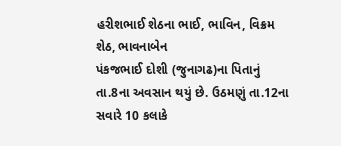હરીશભાઈ શેઠના ભાઈ, ભાવિન, વિક્રમ શેઠ, ભાવનાબેન
પંકજભાઈ દોશી (જુનાગઢ)ના પિતાનું તા.8ના અવસાન થયું છે. ઉઠમણું તા.12ના સવારે 10 કલાકે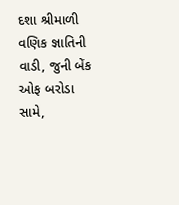દશા શ્રીમાળી વણિક જ્ઞાતિની વાડી, જુની બેંક ઓફ બરોડા સામે,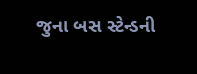જુના બસ સ્ટેન્ડની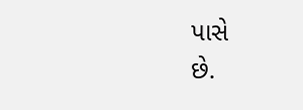પાસે
છે.